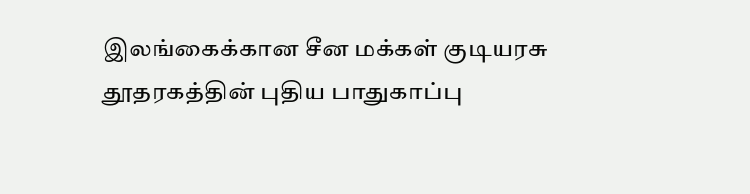இலங்கைக்கான சீன மக்கள் குடியரசு தூதரகத்தின் புதிய பாதுகாப்பு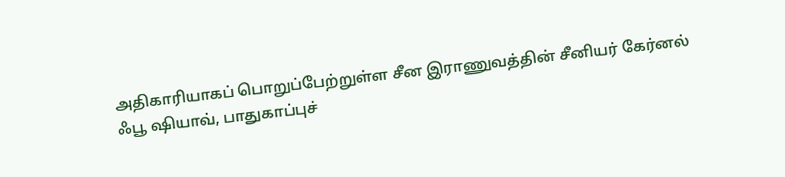அதிகாரியாகப் பொறுப்பேற்றுள்ள சீன இராணுவத்தின் சீனியர் கேர்னல் ஃபூ ஷியாவ், பாதுகாப்புச்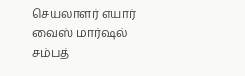செயலாளர் எயார் வைஸ் மார்ஷல் சம்பத்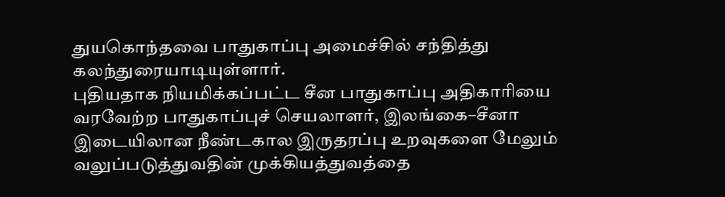துயகொந்தவை பாதுகாப்பு அமைச்சில் சந்தித்து கலந்துரையாடியுள்ளார்.
புதியதாக நியமிக்கப்பட்ட சீன பாதுகாப்பு அதிகாரியை வரவேற்ற பாதுகாப்புச் செயலாளர், இலங்கை–சீனா இடையிலான நீண்டகால இருதரப்பு உறவுகளை மேலும் வலுப்படுத்துவதின் முக்கியத்துவத்தை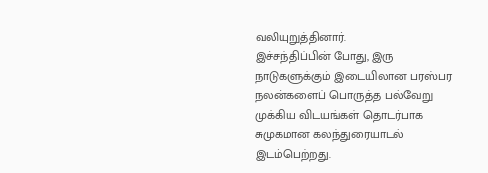வலியுறுத்தினார்.
இச்சந்திப்பின் போது, இரு நாடுகளுக்கும் இடையிலான பரஸ்பர நலன்களைப் பொருத்த பல்வேறு முக்கிய விடயங்கள் தொடர்பாக சுமுகமான கலந்துரையாடல் இடம்பெற்றது.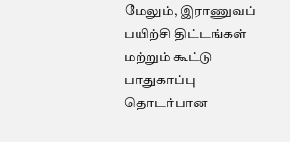மேலும், இராணுவப் பயிற்சி திட்டங்கள் மற்றும் கூட்டு பாதுகாப்பு தொடர்பான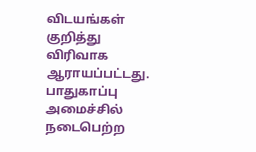விடயங்கள் குறித்து விரிவாக ஆராயப்பட்டது.
பாதுகாப்பு அமைச்சில் நடைபெற்ற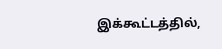இக்கூட்டத்தில்,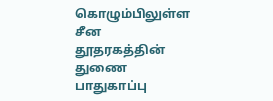கொழும்பிலுள்ள சீன தூதரகத்தின் துணை பாதுகாப்பு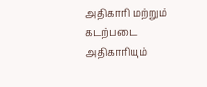அதிகாரி மற்றும் கடற்படை அதிகாரியும்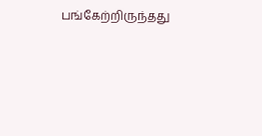பங்கேற்றிருந்தது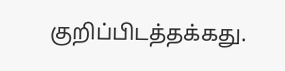குறிப்பிடத்தக்கது.